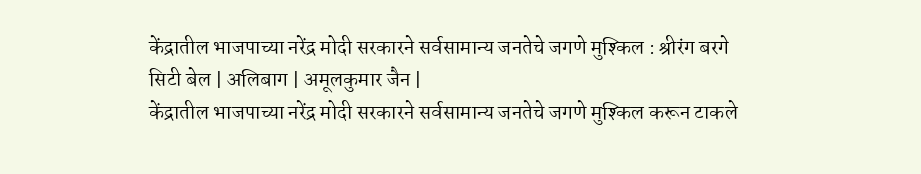केंद्रातील भाजपाच्या नरेंद्र मोदी सरकारने सर्वसामान्य जनतेचे जगणे मुश्किल : श्रीरंग बरगे
सिटी बेल | अलिबाग | अमूलकुमार जैन |
केंद्रातील भाजपाच्या नरेंद्र मोदी सरकारने सर्वसामान्य जनतेचे जगणे मुश्किल करून टाकले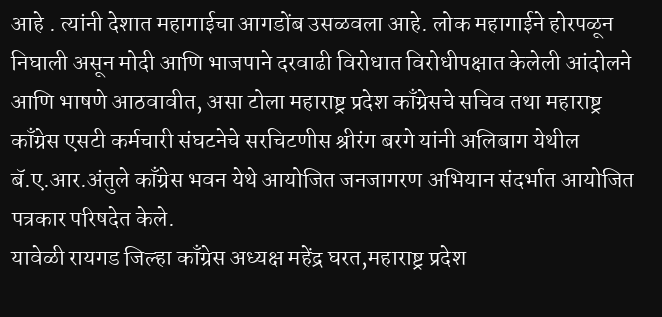आहे . त्यांनी देशात महागाईचा आगडोंब उसळवला आहे. लोक महागाईने होरपळून निघाली असून मोदी आणि भाजपाने दरवाढी विरोधात विरोधीपक्षात केलेली आंदोलने आणि भाषणे आठवावीत, असा टोला महाराष्ट्र प्रदेश काँग्रेसचे सचिव तथा महाराष्ट्र काँग्रेस एसटी कर्मचारी संघटनेचे सरचिटणीस श्रीरंग बरगे यांनी अलिबाग येथील बॅ.ए.आर.अंतुले काँग्रेस भवन येथे आयोजित जनजागरण अभियान संदर्भात आयोजित पत्रकार परिषदेत केले.
यावेळी रायगड जिल्हा काँग्रेस अध्यक्ष महेंद्र घरत,महाराष्ट्र प्रदेश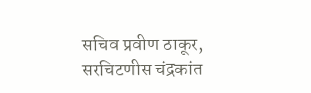सचिव प्रवीण ठाकूर, सरचिटणीस चंद्रकांत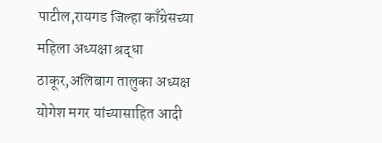पाटील,रायगड जिल्हा काँग्रेसच्या महिला अध्यक्षा श्रद्धा ठाकूर,अलिबाग तालुका अध्यक्ष योगेश मगर यांच्यासाहित आदी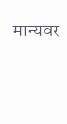मान्यवर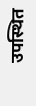उपस्थित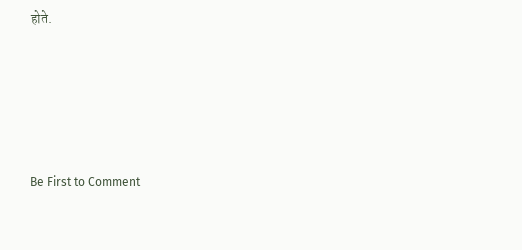होते.








Be First to Comment